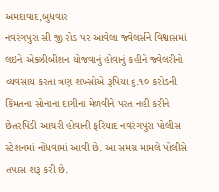અમદાવાદ,બુધવાર
નવરંગપુરા સી જી રોડ પર આવેલા જ્વેલર્સને વિશ્વાસમાં લઇને એક્ઝીબીશન યોજવાનું હોવાનું કહીને જ્વેલરીનો વ્યવસાય કરતા ત્રણ શખ્સોએ રૂપિયા ૬.૧૦ કરોડની કિંમતના સોનાના દાગીના મેળવીને પરત નહી કરીને છેતરપિંડી આચરી હોવાની ફરિયાદ નવરંગપુરા પોલીસ સ્ટેશનમાં નોંધવામાં આવી છે. આ સમગ્ર મામલે પોલીસે તપાસ શરૂ કરી છે.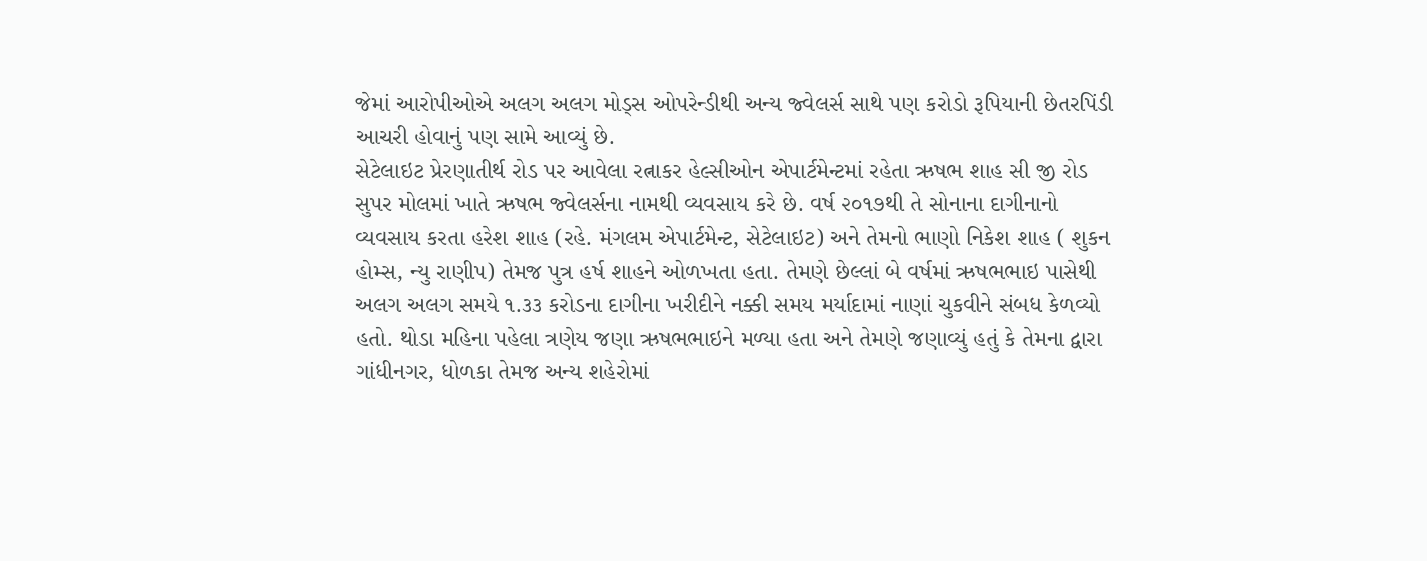જેમાં આરોપીઓએ અલગ અલગ મોડ્સ ઓપરેન્ડીથી અન્ય જ્વેલર્સ સાથે પણ કરોડો રૂપિયાની છેતરપિંડી આચરી હોવાનું પણ સામે આવ્યું છે.
સેટેલાઇટ પ્રેરણાતીર્થ રોડ પર આવેલા રત્નાકર હેલ્સીઓન એપાર્ટમેન્ટમાં રહેતા ઋષભ શાહ સી જી રોડ સુપર મોલમાં ખાતે ઋષભ જ્વેલર્સના નામથી વ્યવસાય કરે છે. વર્ષ ૨૦૧૭થી તે સોનાના દાગીનાનો વ્યવસાય કરતા હરેશ શાહ (રહે. મંગલમ એપાર્ટમેન્ટ, સેટેલાઇટ) અને તેમનો ભાણો નિકેશ શાહ ( શુકન હોમ્સ, ન્યુ રાણીપ) તેમજ પુત્ર હર્ષ શાહને ઓળખતા હતા. તેમણે છેલ્લાં બે વર્ષમાં ઋષભભાઇ પાસેથી અલગ અલગ સમયે ૧.૩૩ કરોડના દાગીના ખરીદીને નક્કી સમય મર્યાદામાં નાણાં ચુકવીને સંબધ કેળવ્યો હતો. થોડા મહિના પહેલા ત્રણેય જણા ઋષભભાઇને મળ્યા હતા અને તેમણે જણાવ્યું હતું કે તેમના દ્વારા ગાંધીનગર, ધોળકા તેમજ અન્ય શહેરોમાં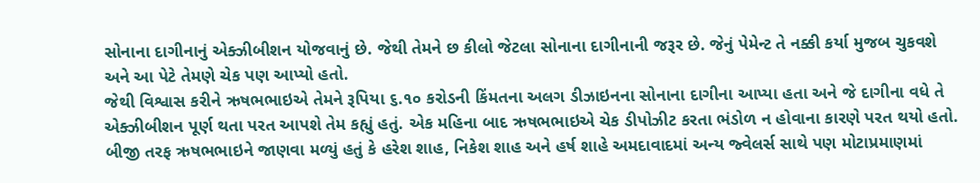સોનાના દાગીનાનું એક્ઝીબીશન યોજવાનું છે. જેથી તેમને છ કીલો જેટલા સોનાના દાગીનાની જરૂર છે. જેનું પેમેન્ટ તે નક્કી કર્યા મુજબ ચુકવશે અને આ પેટે તેમણે ચેક પણ આપ્યો હતો.
જેથી વિશ્વાસ કરીને ઋષભભાઇએ તેમને રૂપિયા ૬.૧૦ કરોડની કિંમતના અલગ ડીઝાઇનના સોનાના દાગીના આપ્યા હતા અને જે દાગીના વધે તે એક્ઝીબીશન પૂર્ણ થતા પરત આપશે તેમ કહ્યું હતું. એક મહિના બાદ ઋષભભાઇએ ચેક ડીપોઝીટ કરતા ભંડોળ ન હોવાના કારણે પરત થયો હતો. બીજી તરફ ઋષભભાઇને જાણવા મળ્યું હતું કે હરેશ શાહ, નિકેશ શાહ અને હર્ષ શાહે અમદાવાદમાં અન્ય જ્વેલર્સ સાથે પણ મોટાપ્રમાણમાં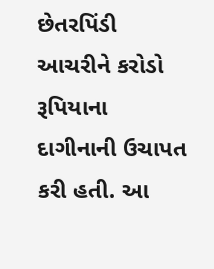છેતરપિંડી આચરીને કરોડો રૂપિયાના દાગીનાની ઉચાપત કરી હતી. આ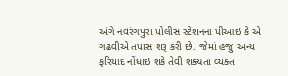અંગે નવરંગપુરા પોલીસ સ્ટેશનના પીઆઇ કે એ ગઢવીએ તપાસ શરૂ કરી છે. જેમાં હજુ અન્ય ફરિયાદ નોંધાઇ શકે તેવી શક્યતા વ્યક્ત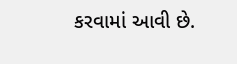કરવામાં આવી છે.